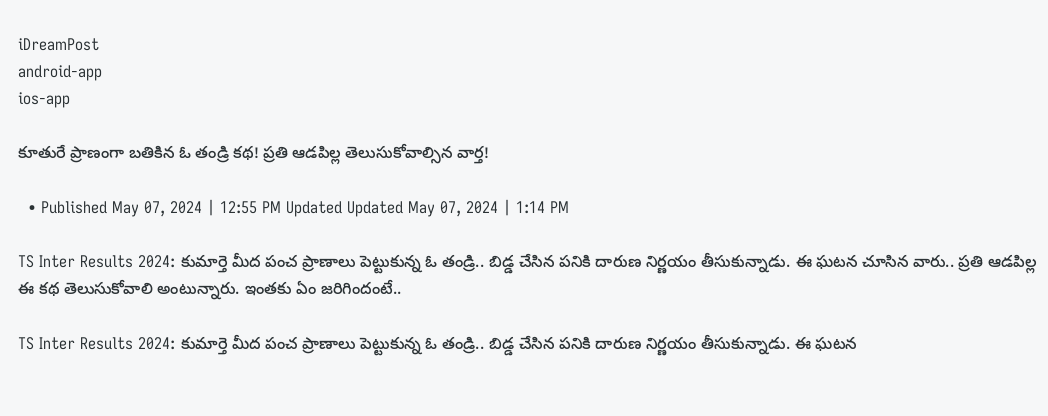iDreamPost
android-app
ios-app

కూతురే ప్రాణంగా బతికిన ఓ తండ్రి కథ! ప్రతి ఆడపిల్ల తెలుసుకోవాల్సిన వార్త!

  • Published May 07, 2024 | 12:55 PM Updated Updated May 07, 2024 | 1:14 PM

TS Inter Results 2024: కుమార్తె మీద పంచ ప్రాణాలు పెట్టుకున్న ఓ తండ్రి.. బిడ్డ చేసిన పనికి దారుణ నిర్ణయం తీసుకున్నాడు. ఈ ఘటన చూసిన వారు.. ప్రతి ఆడపిల్ల ఈ కథ తెలుసుకోవాలి అంటున్నారు. ఇంతకు ఏం జరిగిందంటే..

TS Inter Results 2024: కుమార్తె మీద పంచ ప్రాణాలు పెట్టుకున్న ఓ తండ్రి.. బిడ్డ చేసిన పనికి దారుణ నిర్ణయం తీసుకున్నాడు. ఈ ఘటన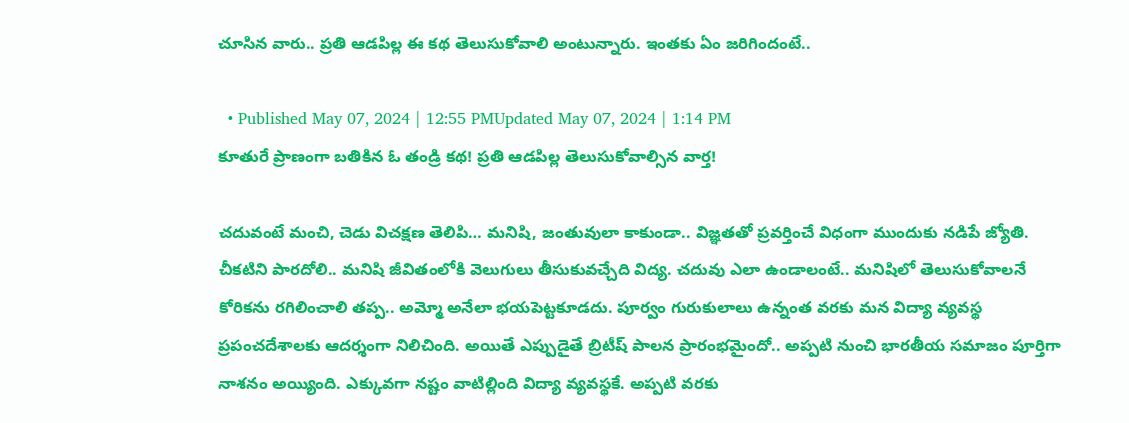చూసిన వారు.. ప్రతి ఆడపిల్ల ఈ కథ తెలుసుకోవాలి అంటున్నారు. ఇంతకు ఏం జరిగిందంటే..

  • Published May 07, 2024 | 12:55 PMUpdated May 07, 2024 | 1:14 PM
కూతురే ప్రాణంగా బతికిన ఓ తండ్రి కథ! ప్రతి ఆడపిల్ల తెలుసుకోవాల్సిన వార్త!

చదువంటే మంచి, చెడు విచక్షణ తెలిపి… మనిషి, జంతువులా కాకుండా.. విజ్ఞతతో ప్రవర్తించే విధంగా ముందుకు నడిపే జ్యోతి. చీకటిని పారదోలి.. మనిషి జీవితంలోకి వెలుగులు తీసుకువచ్చేది విద్య. చదువు ఎలా ఉండాలంటే.. మనిషిలో తెలుసుకోవాలనే కోరికను రగిలించాలి తప్ప.. అమ్మో అనేలా భయపెట్టకూడదు. పూర్వం గురుకులాలు ఉన్నంత వరకు మన విద్యా వ్యవస్థ ప్రపంచదేశాలకు ఆదర్శంగా నిలిచింది. అయితే ఎప్పుడైతే బ్రిటీష్‌ పాలన ప్రారంభమైందో.. అప్పటి నుంచి భారతీయ సమాజం పూర్తిగా నాశనం అయ్యింది. ఎక్కువగా నష్టం వాటిల్లింది విద్యా వ్యవస్థకే. అప్పటి వరకు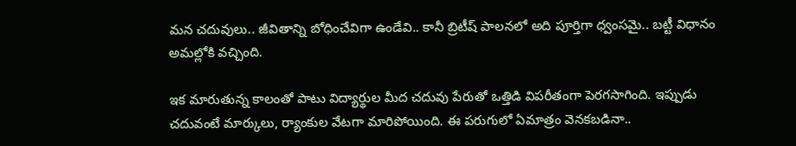మన చదువులు.. జీవితాన్ని బోధించేవిగా ఉండేవి.. కానీ బ్రిటీష్‌ పాలనలో అది పూర్తిగా ధ్వంసమై.. బట్టీ విధానం అమల్లోకి వచ్చింది.

ఇక మారుతున్న కాలంతో పాటు విద్యార్థుల మీద చదువు పేరుతో ఒత్తిడి విపరీతంగా పెరగసాగింది. ఇప్పుడు చదువంటే మార్కులు, ర్యాంకుల వేటగా మారిపోయింది. ఈ పరుగులో ఏమాత్రం వెనకబడినా..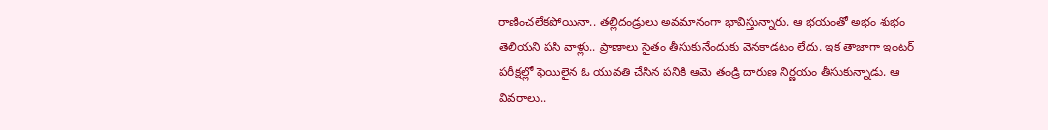రాణించలేకపోయినా.. తల్లిదండ్రులు అవమానంగా భావిస్తున్నారు. ఆ భయంతో అభం శుభం తెలియని పసి వాళ్లు.. ప్రాణాలు సైతం తీసుకునేందుకు వెనకాడటం లేదు. ఇక తాజాగా ఇంటర్‌ పరీక్షల్లో ఫెయిలైన ఓ యువతి చేసిన పనికి ఆమె తండ్రి దారుణ నిర్ణయం తీసుకున్నాడు. ఆ వివరాలు..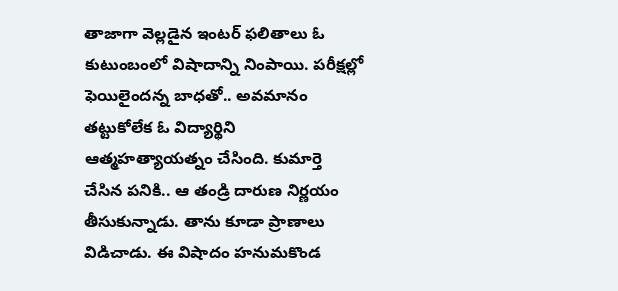తాజాగా వెల్లడైన ఇంటర్‌ ఫలితాలు ఓ కుటుంబంలో విషాదాన్ని నింపాయి. పరీక్షల్లో ఫెయిలైందన్న బాధతో.. అవమానం తట్టుకోలేక ఓ విద్యార్థిని ఆత్మహత్యాయత్నం చేసింది. కుమార్తె చేసిన పనికి.. ఆ తండ్రి దారుణ నిర్ణయం తీసుకున్నాడు. తాను కూడా ప్రాణాలు విడిచాడు. ఈ విషాదం హనుమకొండ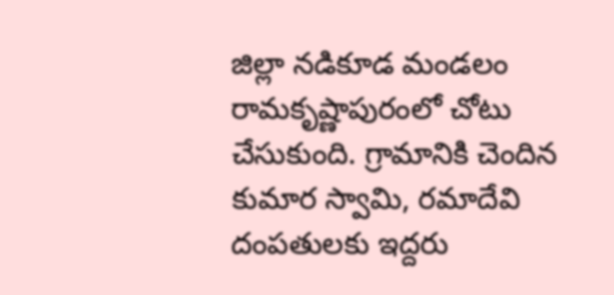జిల్లా నడికూడ మండలం రామకృష్ణాపురంలో చోటు చేసుకుంది. గ్రామానికి చెందిన కుమార స్వామి, రమాదేవి దంపతులకు ఇద్దరు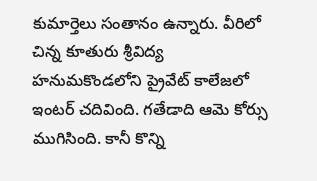కుమార్తెలు సంతానం ఉన్నారు. వీరిలో చిన్న కూతురు శ్రీవిద్య హనుమకొండలోని ప్రైవేట్‌ కాలేజలో ఇంటర్‌ చదివింది. గతేడాది ఆమె కోర్సు ముగిసింది. కానీ కొన్ని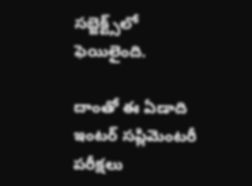సబ్జెక్ట్స్‌లో ఫెయిలైంది.

దాంతో ఈ ఏడాది ఇంటర్‌ సప్లిమెంటరీ పరీక్షలు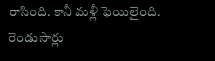రాసింది. కానీ మళ్లీ ఫెయిలైంది. రెండుసార్లు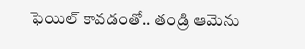ఫెయిల్‌ కావడంతో.. తండ్రి ఆమెను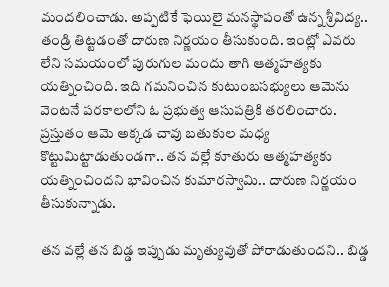మందలించాడు. అప్పటికే ఫెయిలై మనస్థాపంతో ఉన్న శ్రీవిద్య.. తండ్రి తిట్టడంతో దారుణ నిర్ణయం తీసుకుంది. ఇంట్లో ఎవరు లేని సమయంలో పురుగుల మందు తాగి ఆత్మహత్యకు యత్నించింది. ఇది గమనించిన కుటుంబసభ్యులు ఆమెను వెంటనే పరకాలలోని ఓ ప్రభుత్వ ఆసుపత్రికి తరలించారు. ప్రస్తుతం ఆమె అక్కడ చావు బతుకుల మధ్య కొట్టుమిట్టాడుతుండగా.. తన వల్లే కూతురు ఆత్మహత్యకు యత్నించిందని భావించిన కుమారస్వామి.. దారుణ నిర్ణయం తీసుకున్నాడు.

తన వల్లే తన బిడ్డ ఇప్పుడు మృత్యువుతో పోరాడుతుందని.. బిడ్డ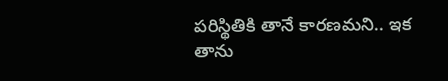పరిస్థితికి తానే కారణమని.. ఇక తాను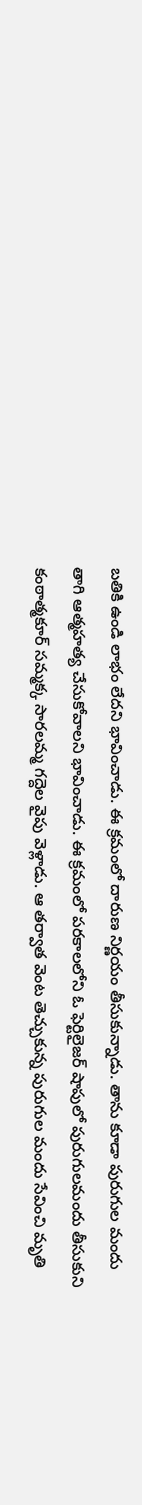బతికి ఉండి లాభం లేదని భావించాడు. ఈ క్రమంలో దారుణ నిర్ణయం తీసుకున్నాడు. తాను కూడా పురుగుల మందు తాగి ఆత్మహత్య చేసుకోవాలని భావించాడు. ఈ క్రమంలో పరకాలలోని ఓ ఫెర్టిలైజర్ షాపులో పురుగులమందు తీసుకుని కంఠాత్మకూర్ సమ్మక్క సారలమ్మ గద్దెల వైపు వెళ్లాడు. ఆ తర్వాత వెంట తెచ్చుకున్న పురుగుల మందు సేవించి మృతి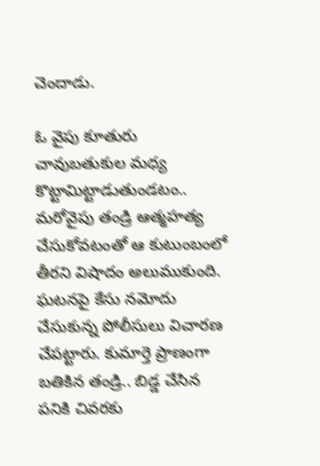చెందాడు.

ఓ వైపు కూతురు చావుబతుకుల మధ్య కొట్టామిట్టాడుతుండటం.. మరోవైపు తండ్రి ఆత్మహత్య చేసుకోవటంతో ఆ కుటుంబంలో తీరని విషాదం అలుముకుంది. ఘటనపై కేసు నమోదు చేసుకున్న పోలీసులు విచారణ చేపట్టారు. కుమార్తె ప్రాణంగా బతికిన తండ్రి.. బిడ్డ చేసిన పనికి చివరకు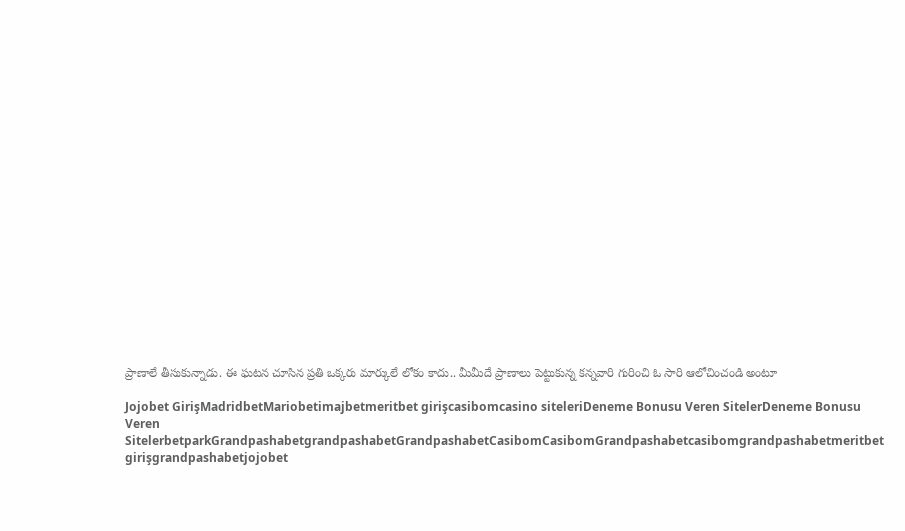ప్రాణాలే తీసుకున్నాడు. ఈ ఘటన చూసిన ప్రతి ఒక్కరు మార్కులే లోకం కాదు.. మీమీదే ప్రాణాలు పెట్టుకున్న కన్నవారి గురించి ఓ సారి ఆలోచించండి అంటూ

Jojobet GirişMadridbetMariobetimajbetmeritbet girişcasibomcasino siteleriDeneme Bonusu Veren SitelerDeneme Bonusu Veren SitelerbetparkGrandpashabetgrandpashabetGrandpashabetCasibomCasibomGrandpashabetcasibomgrandpashabetmeritbet girişgrandpashabetjojobet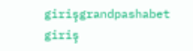girişgrandpashabet giriş